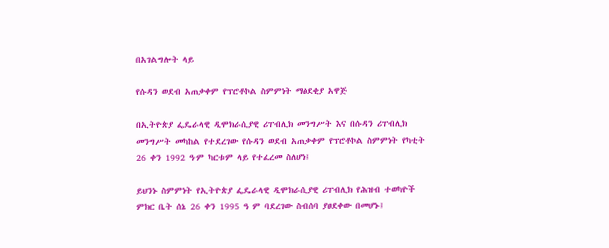በአገልግሎት ላይ

የሱዳን ወደብ አጠቃቀም የፕሮቶኮል ስምምነት ማፅደቂያ አዋጅ

በኢትዮጵያ ፌዴራላዊ ዲሞክራሲያዊ ሪፐብሊክ መንግሥት እና በሱዳን ሪፐብሊክ መንግሥት መካከል የተደረገው የሱዳን ወደብ አጠቃቀም የፕሮቶኮል ስምምነት የካቲት 26 ቀን 1992 ዓ∙ም ካርቱም ላይ የተፈረመ ስለሆነ፤

ይህንኑ ስምምነት የኢትዮጵያ ፌዴራላዊ ዲሞክራሲያዊ ሪፐብሊክ የሕዝብ ተወካዮች ምክር ቤት ሰኔ 26 ቀን 1995 ዓ ም ባደረገው ስብሰባ ያፀደቀው በመሆኑ፤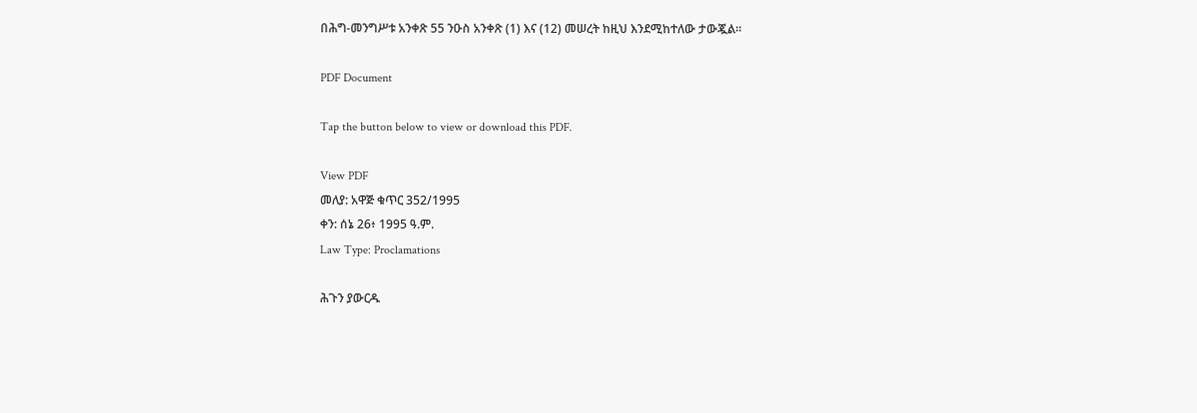በሕግ-መንግሥቱ አንቀጽ 55 ንዑስ አንቀጽ (1) እና (12) መሠረት ከዚህ እንደሚከተለው ታውጇል።

PDF Document

Tap the button below to view or download this PDF.

View PDF
መለያ: አዋጅ ቁጥር 352/1995
ቀን: ሰኔ 26፥ 1995 ዓ.ም.
Law Type: Proclamations

ሕጉን ያውርዱ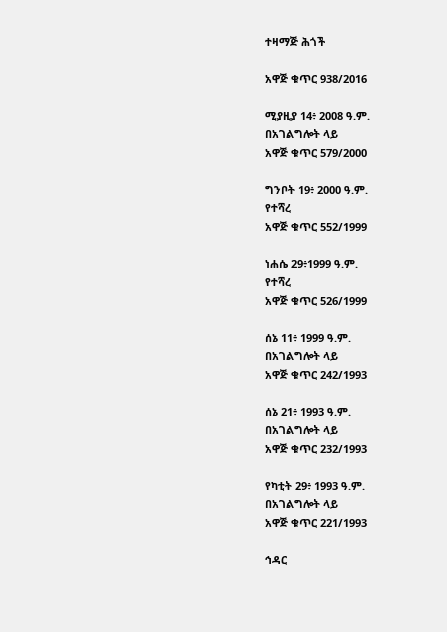ተዛማጅ ሕጎች

አዋጅ ቁጥር 938/2016

ሚያዚያ 14፥ 2008 ዓ.ም.
በአገልግሎት ላይ
አዋጅ ቁጥር 579/2000

ግንቦት 19፥ 2000 ዓ.ም.
የተሻረ
አዋጅ ቁጥር 552/1999

ነሐሴ 29፥1999 ዓ.ም.
የተሻረ
አዋጅ ቁጥር 526/1999

ሰኔ 11፥ 1999 ዓ.ም.
በአገልግሎት ላይ
አዋጅ ቁጥር 242/1993

ሰኔ 21፥ 1993 ዓ.ም.
በአገልግሎት ላይ
አዋጅ ቁጥር 232/1993

የካቲት 29፥ 1993 ዓ.ም.
በአገልግሎት ላይ
አዋጅ ቁጥር 221/1993

ኅዳር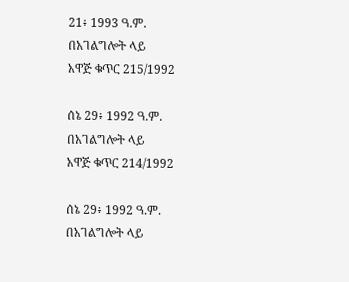21፥ 1993 ዓ.ም.
በአገልግሎት ላይ
አዋጅ ቁጥር 215/1992

ሰኔ 29፥ 1992 ዓ.ም.
በአገልግሎት ላይ
አዋጅ ቁጥር 214/1992

ሰኔ 29፥ 1992 ዓ.ም.
በአገልግሎት ላይ